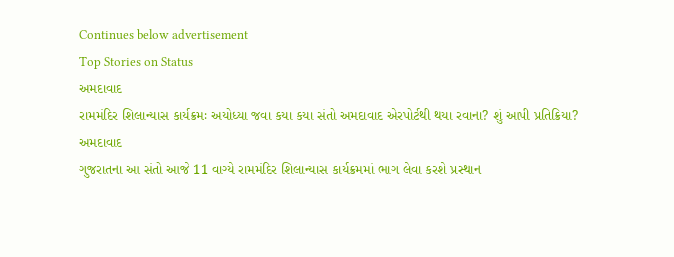Continues below advertisement
Top Stories on Status
અમદાવાદ
રામમંદિર શિલાન્યાસ કાર્યક્રમઃ અયોધ્યા જવા કયા કયા સંતો અમદાવાદ એરપોર્ટથી થયા રવાના? શું આપી પ્રતિક્રિયા?
અમદાવાદ
ગુજરાતના આ સંતો આજે 11 વાગ્યે રામમંદિર શિલાન્યાસ કાર્યક્રમમાં ભાગ લેવા કરશે પ્રસ્થાન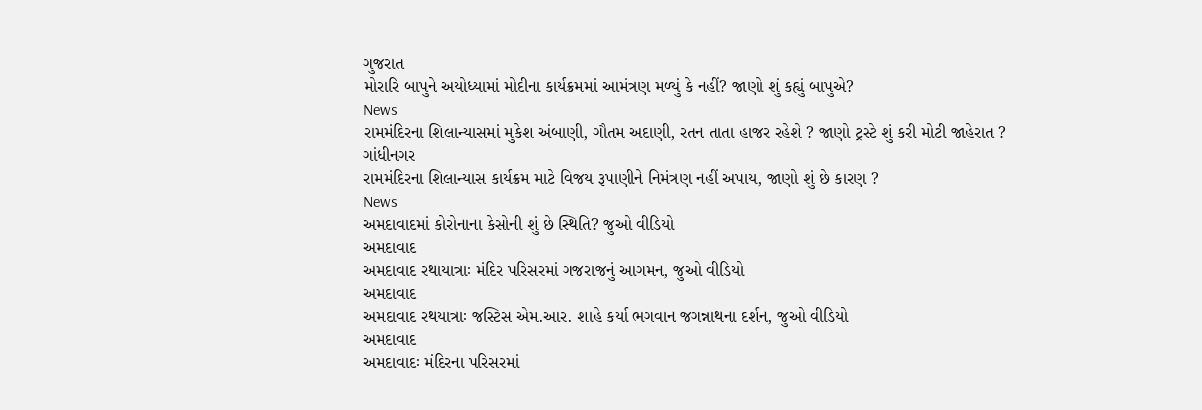ગુજરાત
મોરારિ બાપુને અયોધ્યામાં મોદીના કાર્યક્રમમાં આમંત્રણ મળ્યું કે નહીં? જાણો શું કહ્યું બાપુએ?
News
રામમંદિરના શિલાન્યાસમાં મુકેશ અંબાણી, ગૌતમ અદાણી, રતન તાતા હાજર રહેશે ? જાણો ટ્રસ્ટે શું કરી મોટી જાહેરાત ?
ગાંધીનગર
રામમંદિરના શિલાન્યાસ કાર્યક્રમ માટે વિજય રૂપાણીને નિમંત્રણ નહીં અપાય, જાણો શું છે કારણ ?
News
અમદાવાદમાં કોરોનાના કેસોની શું છે સ્થિતિ? જુઓ વીડિયો
અમદાવાદ
અમદાવાદ રથાયાત્રાઃ મંદિર પરિસરમાં ગજરાજનું આગમન, જુઓ વીડિયો
અમદાવાદ
અમદાવાદ રથયાત્રાઃ જસ્ટિસ એમ.આર. શાહે કર્યા ભગવાન જગન્નાથના દર્શન, જુઓ વીડિયો
અમદાવાદ
અમદાવાદઃ મંદિરના પરિસરમાં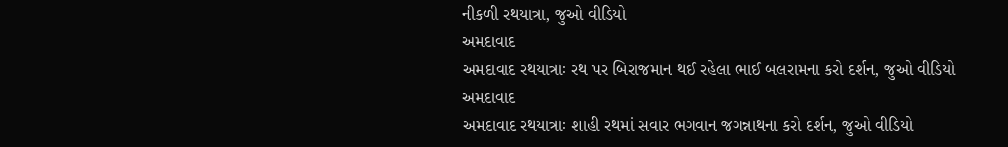નીકળી રથયાત્રા, જુઓ વીડિયો
અમદાવાદ
અમદાવાદ રથયાત્રાઃ રથ પર બિરાજમાન થઈ રહેલા ભાઈ બલરામના કરો દર્શન, જુઓ વીડિયો
અમદાવાદ
અમદાવાદ રથયાત્રાઃ શાહી રથમાં સવાર ભગવાન જગન્નાથના કરો દર્શન, જુઓ વીડિયો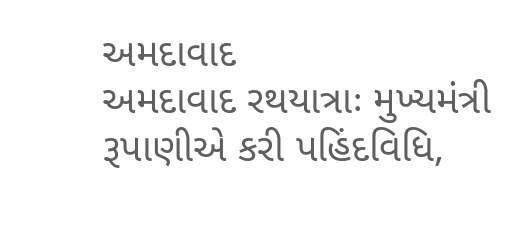અમદાવાદ
અમદાવાદ રથયાત્રાઃ મુખ્યમંત્રી રૂપાણીએ કરી પહિંદવિધિ,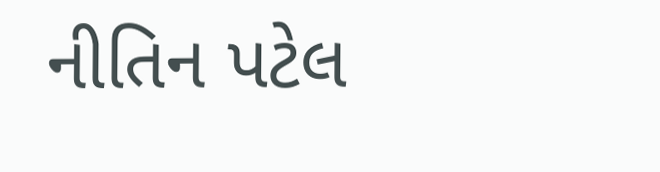નીતિન પટેલ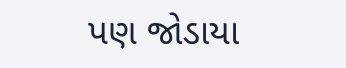પણ જોડાયા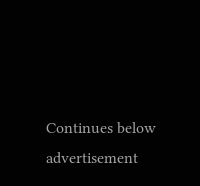Continues below advertisement